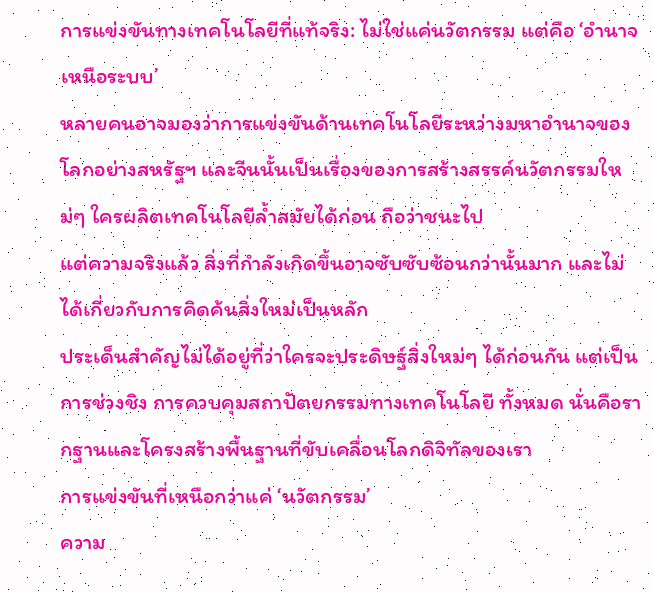การแข่งขันทางเทคโนโลยีที่แท้จริง: ไม่ใช่แค่นวัตกรรม แต่คือ ‘อำนาจเหนือระบบ’
หลายคนอาจมองว่าการแข่งขันด้านเทคโนโลยีระหว่างมหาอำนาจของโลกอย่างสหรัฐฯ และจีนนั้นเป็นเรื่องของการสร้างสรรค์นวัตกรรมใหม่ๆ ใครผลิตเทคโนโลยีล้ำสมัยได้ก่อน ถือว่าชนะไป
แต่ความจริงแล้ว สิ่งที่กำลังเกิดขึ้นอาจซับซับซ้อนกว่านั้นมาก และไม่ได้เกี่ยวกับการคิดค้นสิ่งใหม่เป็นหลัก
ประเด็นสำคัญไม่ได้อยู่ที่ว่าใครจะประดิษฐ์สิ่งใหม่ๆ ได้ก่อนกัน แต่เป็นการช่วงชิง การควบคุมสถาปัตยกรรมทางเทคโนโลยี ทั้งหมด นั่นคือรากฐานและโครงสร้างพื้นฐานที่ขับเคลื่อนโลกดิจิทัลของเรา
การแข่งขันที่เหนือกว่าแค่ ‘นวัตกรรม’
ความ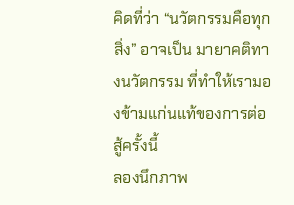คิดที่ว่า “นวัตกรรมคือทุกสิ่ง” อาจเป็น มายาคติทางนวัตกรรม ที่ทำให้เรามองข้ามแก่นแท้ของการต่อสู้ครั้งนี้
ลองนึกภาพ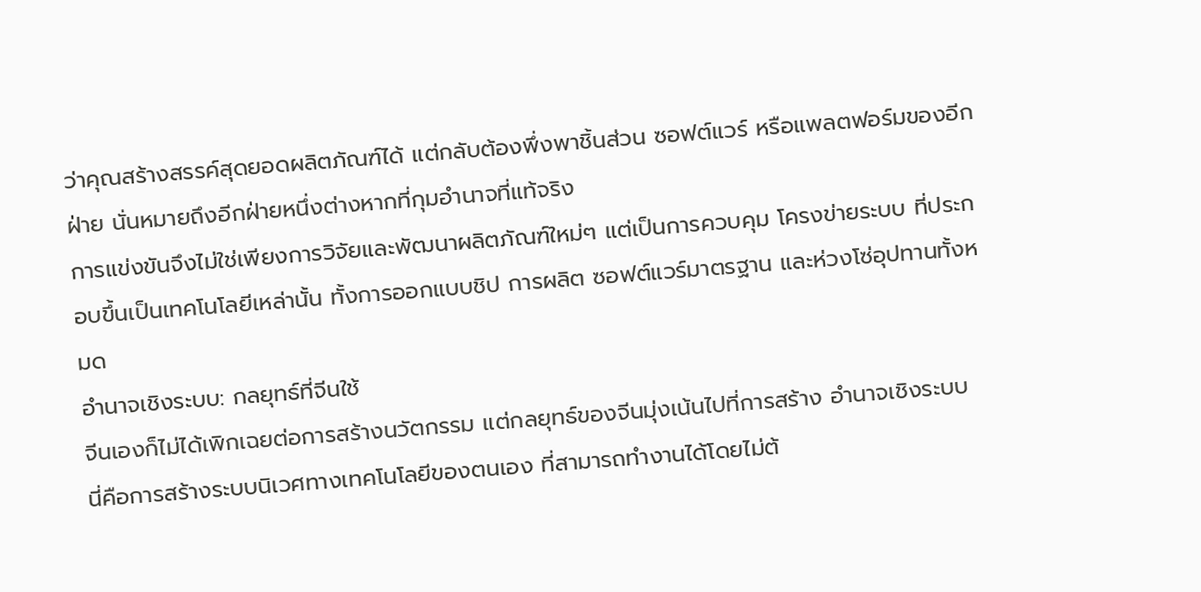ว่าคุณสร้างสรรค์สุดยอดผลิตภัณฑ์ได้ แต่กลับต้องพึ่งพาชิ้นส่วน ซอฟต์แวร์ หรือแพลตฟอร์มของอีกฝ่าย นั่นหมายถึงอีกฝ่ายหนึ่งต่างหากที่กุมอำนาจที่แท้จริง
การแข่งขันจึงไม่ใช่เพียงการวิจัยและพัฒนาผลิตภัณฑ์ใหม่ๆ แต่เป็นการควบคุม โครงข่ายระบบ ที่ประกอบขึ้นเป็นเทคโนโลยีเหล่านั้น ทั้งการออกแบบชิป การผลิต ซอฟต์แวร์มาตรฐาน และห่วงโซ่อุปทานทั้งหมด
อำนาจเชิงระบบ: กลยุทธ์ที่จีนใช้
จีนเองก็ไม่ได้เพิกเฉยต่อการสร้างนวัตกรรม แต่กลยุทธ์ของจีนมุ่งเน้นไปที่การสร้าง อำนาจเชิงระบบ
นี่คือการสร้างระบบนิเวศทางเทคโนโลยีของตนเอง ที่สามารถทำงานได้โดยไม่ต้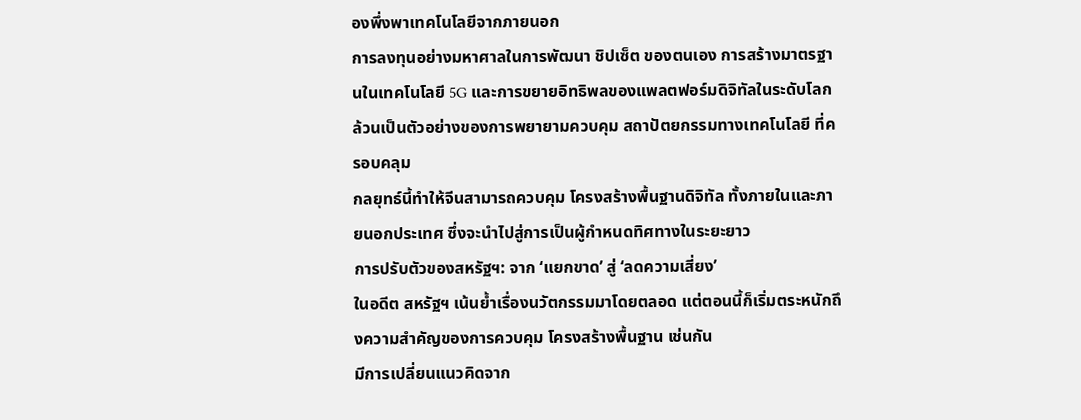องพึ่งพาเทคโนโลยีจากภายนอก
การลงทุนอย่างมหาศาลในการพัฒนา ชิปเซ็ต ของตนเอง การสร้างมาตรฐานในเทคโนโลยี 5G และการขยายอิทธิพลของแพลตฟอร์มดิจิทัลในระดับโลก ล้วนเป็นตัวอย่างของการพยายามควบคุม สถาปัตยกรรมทางเทคโนโลยี ที่ครอบคลุม
กลยุทธ์นี้ทำให้จีนสามารถควบคุม โครงสร้างพื้นฐานดิจิทัล ทั้งภายในและภายนอกประเทศ ซึ่งจะนำไปสู่การเป็นผู้กำหนดทิศทางในระยะยาว
การปรับตัวของสหรัฐฯ: จาก ‘แยกขาด’ สู่ ‘ลดความเสี่ยง’
ในอดีต สหรัฐฯ เน้นย้ำเรื่องนวัตกรรมมาโดยตลอด แต่ตอนนี้ก็เริ่มตระหนักถึงความสำคัญของการควบคุม โครงสร้างพื้นฐาน เช่นกัน
มีการเปลี่ยนแนวคิดจาก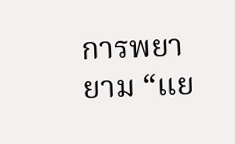การพยายาม “แย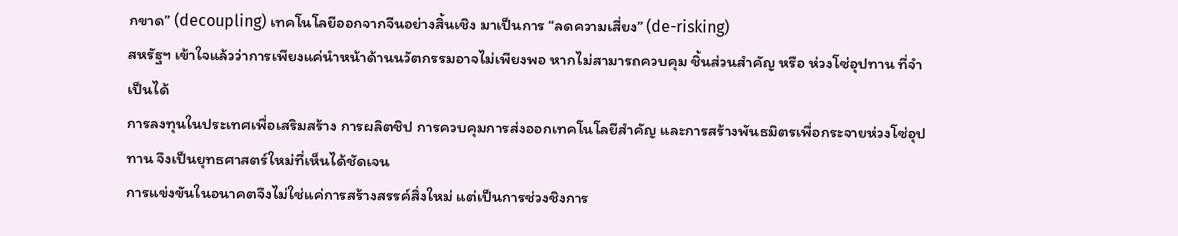กขาด” (decoupling) เทคโนโลยีออกจากจีนอย่างสิ้นเชิง มาเป็นการ “ลดความเสี่ยง” (de-risking)
สหรัฐฯ เข้าใจแล้วว่าการเพียงแค่นำหน้าด้านนวัตกรรมอาจไม่เพียงพอ หากไม่สามารถควบคุม ชิ้นส่วนสำคัญ หรือ ห่วงโซ่อุปทาน ที่จำเป็นได้
การลงทุนในประเทศเพื่อเสริมสร้าง การผลิตชิป การควบคุมการส่งออกเทคโนโลยีสำคัญ และการสร้างพันธมิตรเพื่อกระจายห่วงโซ่อุปทาน จึงเป็นยุทธศาสตร์ใหม่ที่เห็นได้ชัดเจน
การแข่งขันในอนาคตจึงไม่ใช่แค่การสร้างสรรค์สิ่งใหม่ แต่เป็นการช่วงชิงการ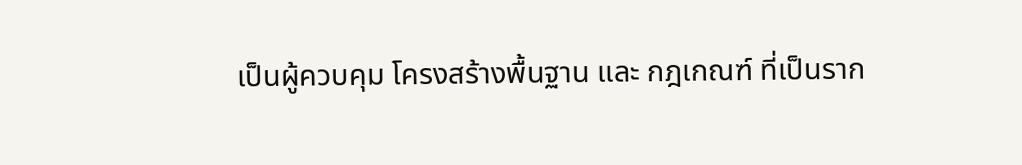เป็นผู้ควบคุม โครงสร้างพื้นฐาน และ กฎเกณฑ์ ที่เป็นราก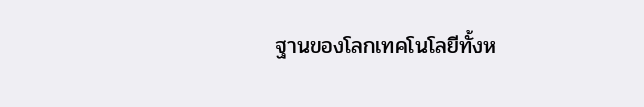ฐานของโลกเทคโนโลยีทั้งห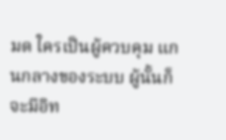มด ใครเป็นผู้ควบคุม แกนกลางของระบบ ผู้นั้นก็จะมีอิท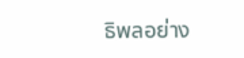ธิพลอย่าง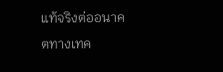แท้จริงต่ออนาคตทางเทค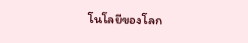โนโลยีของโลก